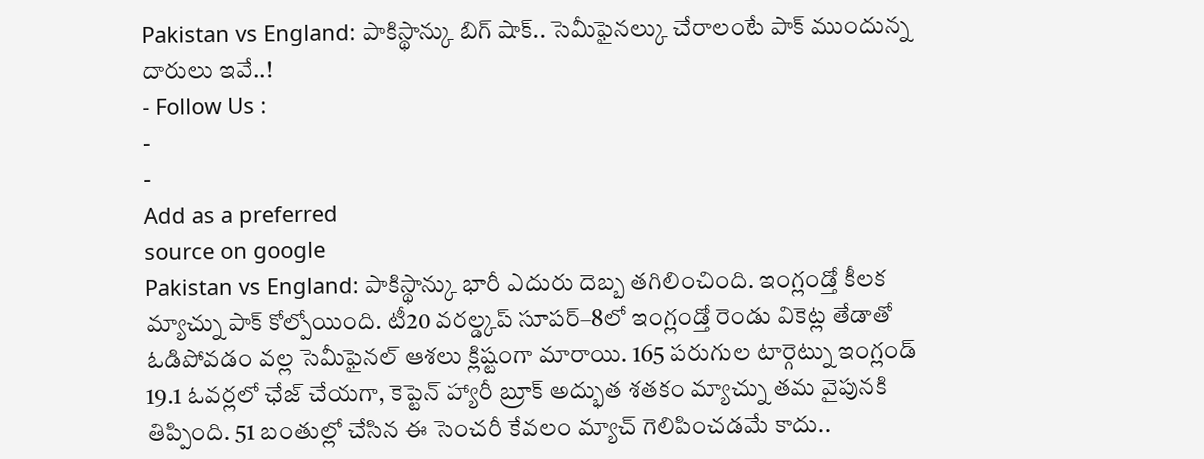Pakistan vs England: పాకిస్థాన్కు బిగ్ షాక్.. సెమీఫైనల్కు చేరాలంటే పాక్ ముందున్న దారులు ఇవే..!
- Follow Us :
-
-
Add as a preferred
source on google
Pakistan vs England: పాకిస్థాన్కు భారీ ఎదురు దెబ్బ తగిలించింది. ఇంగ్లండ్తో కీలక మ్యాచ్ను పాక్ కోల్పోయింది. టీ20 వరల్డ్కప్ సూపర్–8లో ఇంగ్లండ్తో రెండు వికెట్ల తేడాతో ఓడిపోవడం వల్ల సెమీఫైనల్ ఆశలు క్లిష్టంగా మారాయి. 165 పరుగుల టార్గెట్ను ఇంగ్లండ్ 19.1 ఓవర్లలో ఛేజ్ చేయగా, కెప్టెన్ హ్యారీ బ్రూక్ అద్భుత శతకం మ్యాచ్ను తమ వైపునకి తిప్పింది. 51 బంతుల్లో చేసిన ఈ సెంచరీ కేవలం మ్యాచ్ గెలిపించడమే కాదు..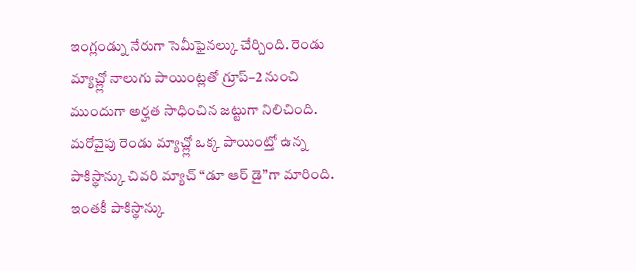ఇంగ్లండ్ను నేరుగా సెమీఫైనల్కు చేర్చింది. రెండు మ్యాచ్ల్లో నాలుగు పాయింట్లతో గ్రూప్–2 నుంచి ముందుగా అర్హత సాధించిన జట్టుగా నిలిచింది. మరోవైపు రెండు మ్యాచ్ల్లో ఒక్క పాయింట్తో ఉన్న పాకిస్థాన్కు చివరి మ్యాచ్ “డూ ఆర్ డై”గా మారింది. ఇంతకీ పాకిస్థాన్కు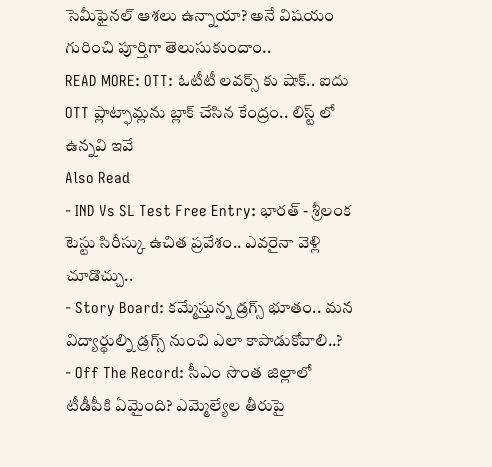సెమీఫైనల్ ఆశలు ఉన్నాయా? అనే విషయం గురించి పూర్తిగా తెలుసుకుందాం..
READ MORE: OTT: ఓటీటీ లవర్స్ కు షాక్.. ఐదు OTT ప్లాట్ఫామ్లను బ్లాక్ చేసిన కేంద్రం.. లిస్ట్ లో ఉన్నవి ఇవే
Also Read
- IND Vs SL Test Free Entry: భారత్ - శ్రీలంక టెస్టు సిరీస్కు ఉచిత ప్రవేశం.. ఎవరైనా వెళ్లి చూడొచ్చు..
- Story Board: కమ్మేస్తున్న డ్రగ్స్ భూతం.. మన విద్యార్థుల్ని డ్రగ్స్ నుంచి ఎలా కాపాడుకోవాలి..?
- Off The Record: సీఎం సొంత జిల్లాలో టీడీపీకి ఏమైంది? ఎమ్మెల్యేల తీరుపై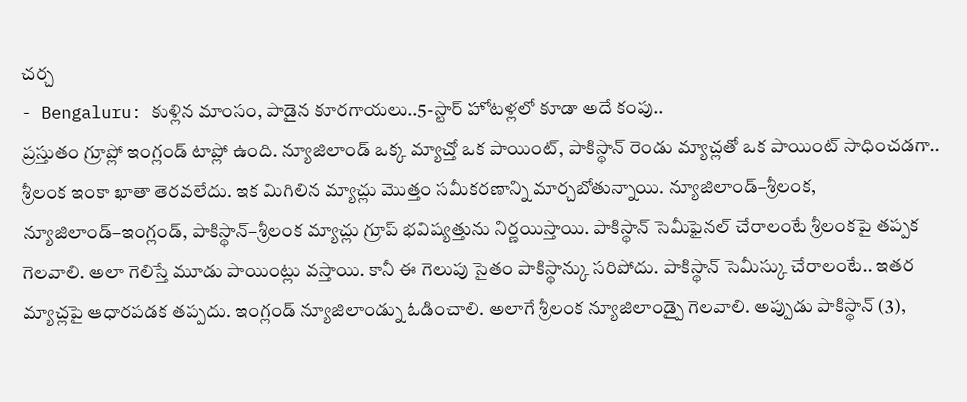చర్చ
- Bengaluru: కుళ్లిన మాంసం, పాడైన కూరగాయలు..5-స్టార్ హోటళ్లలో కూడా అదే కంపు..
ప్రస్తుతం గ్రూప్లో ఇంగ్లండ్ టాప్లో ఉంది. న్యూజిలాండ్ ఒక్క మ్యాచ్తో ఒక పాయింట్, పాకిస్థాన్ రెండు మ్యాచ్లతో ఒక పాయింట్ సాధించడగా.. శ్రీలంక ఇంకా ఖాతా తెరవలేదు. ఇక మిగిలిన మ్యాచ్లు మొత్తం సమీకరణాన్ని మార్చబోతున్నాయి. న్యూజిలాండ్–శ్రీలంక, న్యూజిలాండ్–ఇంగ్లండ్, పాకిస్థాన్–శ్రీలంక మ్యాచ్లు గ్రూప్ భవిష్యత్తును నిర్ణయిస్తాయి. పాకిస్థాన్ సెమీఫైనల్ చేరాలంటే శ్రీలంకపై తప్పక గెలవాలి. అలా గెలిస్తే మూడు పాయింట్లు వస్తాయి. కానీ ఈ గెలుపు సైతం పాకిస్థాన్కు సరిపోదు. పాకిస్థాన్ సెమీస్కు చేరాలంటే.. ఇతర మ్యాచ్లపై ఆధారపడక తప్పదు. ఇంగ్లండ్ న్యూజిలాండ్ను ఓడించాలి. అలాగే శ్రీలంక న్యూజిలాండ్పై గెలవాలి. అప్పుడు పాకిస్థాన్ (3),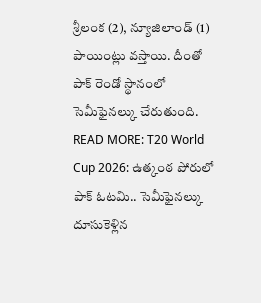శ్రీలంక (2), న్యూజిలాండ్ (1) పాయింట్లు వస్తాయి. దీంతో పాక్ రెండో స్థానంలో సెమీఫైనల్కు చేరుతుంది.
READ MORE: T20 World Cup 2026: ఉత్కంఠ పోరులో పాక్ ఓటమి.. సెమీఫైనల్కు దూసుకెళ్లిన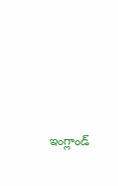ఇంగ్లాండ్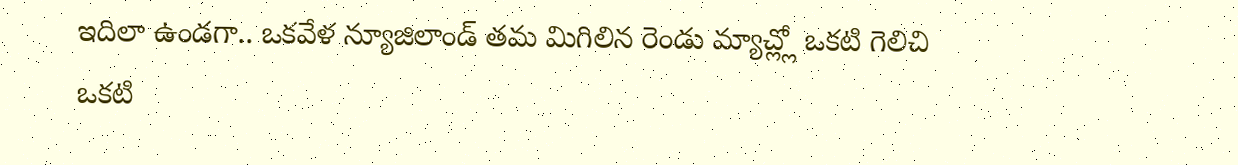ఇదిలా ఉండగా.. ఒకవేళ న్యూజిలాండ్ తమ మిగిలిన రెండు మ్యాచ్ల్లో ఒకటి గెలిచి ఒకటి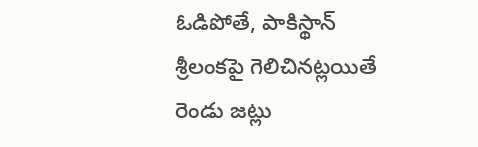ఓడిపోతే, పాకిస్థాన్ శ్రీలంకపై గెలిచినట్లయితే రెండు జట్లు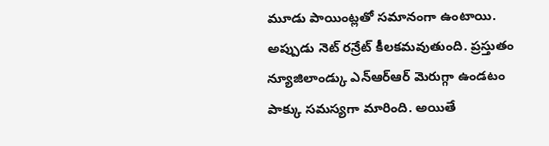మూడు పాయింట్లతో సమానంగా ఉంటాయి. అప్పుడు నెట్ రన్రేట్ కీలకమవుతుంది. ప్రస్తుతం న్యూజిలాండ్కు ఎన్ఆర్ఆర్ మెరుగ్గా ఉండటం పాక్కు సమస్యగా మారింది. అయితే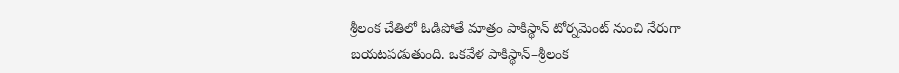శ్రీలంక చేతిలో ఓడిపోతే మాత్రం పాకిస్థాన్ టోర్నమెంట్ నుంచి నేరుగా బయటపడుతుంది. ఒకవేళ పాకిస్థాన్–శ్రీలంక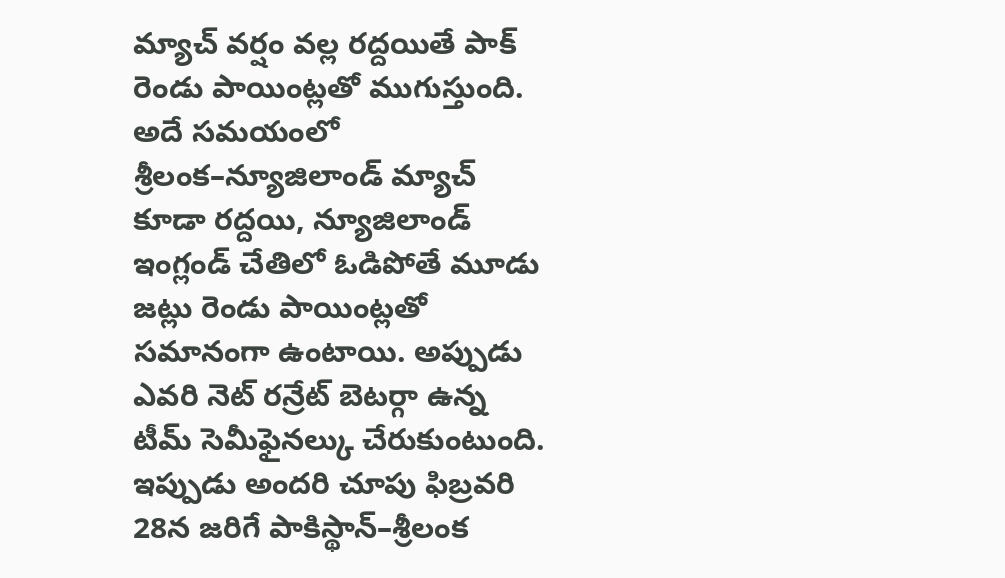మ్యాచ్ వర్షం వల్ల రద్దయితే పాక్ రెండు పాయింట్లతో ముగుస్తుంది. అదే సమయంలో శ్రీలంక–న్యూజిలాండ్ మ్యాచ్ కూడా రద్దయి, న్యూజిలాండ్ ఇంగ్లండ్ చేతిలో ఓడిపోతే మూడు జట్లు రెండు పాయింట్లతో సమానంగా ఉంటాయి. అప్పుడు ఎవరి నెట్ రన్రేట్ బెటర్గా ఉన్న టీమ్ సెమీఫైనల్కు చేరుకుంటుంది. ఇప్పుడు అందరి చూపు ఫిబ్రవరి 28న జరిగే పాకిస్థాన్–శ్రీలంక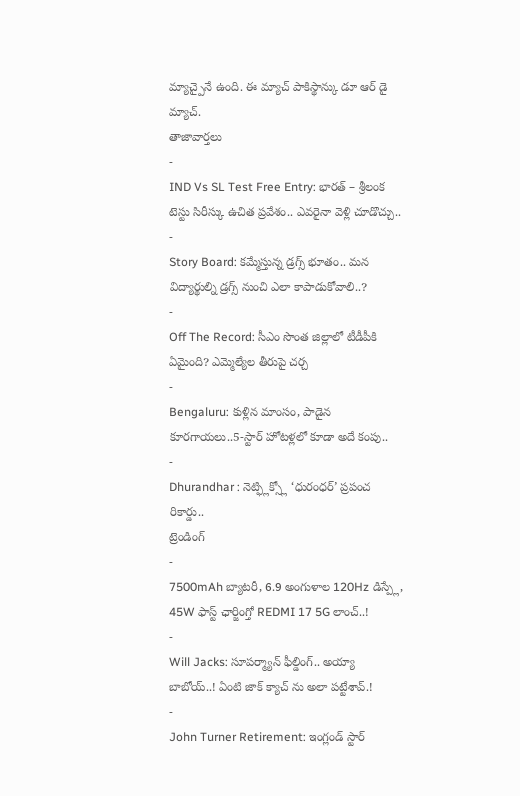మ్యాచ్పైనే ఉంది. ఈ మ్యాచ్ పాకిస్థాన్కు డూ ఆర్ డై మ్యాచ్.
తాజావార్తలు
-
IND Vs SL Test Free Entry: భారత్ – శ్రీలంక టెస్టు సిరీస్కు ఉచిత ప్రవేశం.. ఎవరైనా వెళ్లి చూడొచ్చు..
-
Story Board: కమ్మేస్తున్న డ్రగ్స్ భూతం.. మన విద్యార్థుల్ని డ్రగ్స్ నుంచి ఎలా కాపాడుకోవాలి..?
-
Off The Record: సీఎం సొంత జిల్లాలో టీడీపీకి ఏమైంది? ఎమ్మెల్యేల తీరుపై చర్చ
-
Bengaluru: కుళ్లిన మాంసం, పాడైన కూరగాయలు..5-స్టార్ హోటళ్లలో కూడా అదే కంపు..
-
Dhurandhar : నెట్ఫ్లిక్స్లో ‘ధురంధర్’ ప్రపంచ రికార్డు..
ట్రెండింగ్
-
7500mAh బ్యాటరీ, 6.9 అంగుళాల 120Hz డిస్ప్లే, 45W ఫాస్ట్ ఛార్జింగ్తో REDMI 17 5G లాంచ్..!
-
Will Jacks: సూపర్మ్యాన్ ఫీల్డింగ్.. అయ్యా బాబోయ్..! ఏంటి జాక్ క్యాచ్ ను అలా పట్టేశావ్.!
-
John Turner Retirement: ఇంగ్లండ్ స్టార్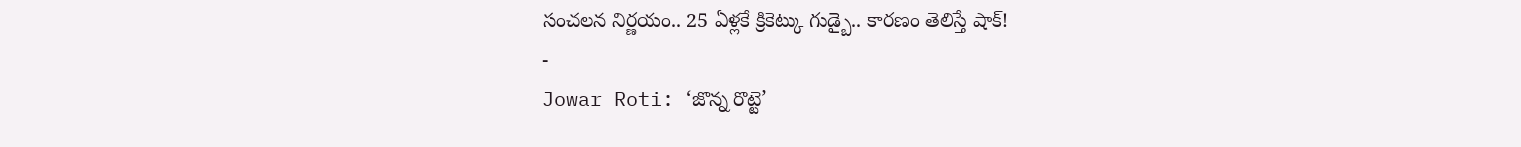సంచలన నిర్ణయం.. 25 ఏళ్లకే క్రికెట్కు గుడ్బై.. కారణం తెలిస్తే షాక్!
-
Jowar Roti: ‘జొన్న రొట్టె’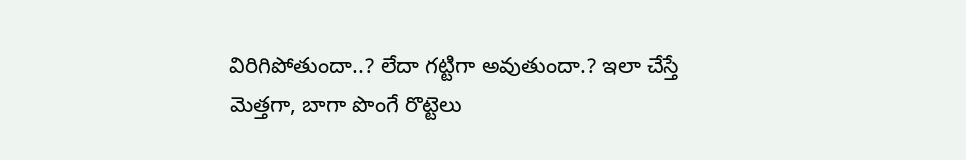విరిగిపోతుందా..? లేదా గట్టిగా అవుతుందా.? ఇలా చేస్తే మెత్తగా, బాగా పొంగే రొట్టెలు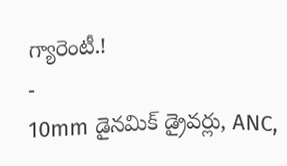గ్యారెంటీ.!
-
10mm డైనమిక్ డ్రైవర్లు, ANC,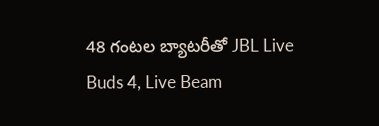48 గంటల బ్యాటరీతో JBL Live Buds 4, Live Beam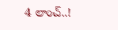4 లాంచ్..!